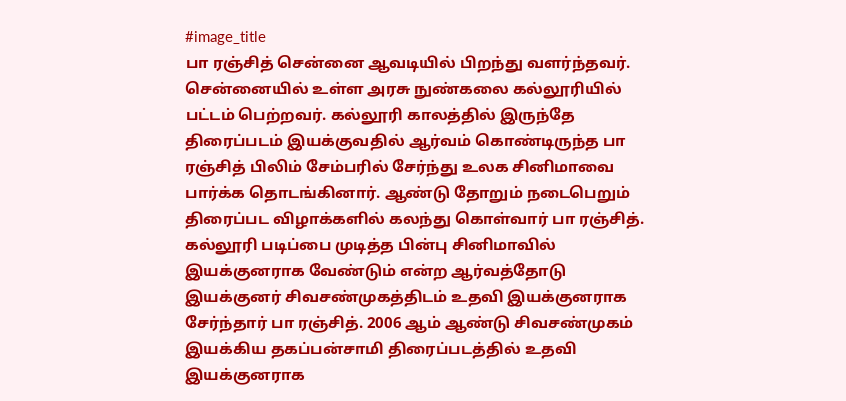#image_title
பா ரஞ்சித் சென்னை ஆவடியில் பிறந்து வளர்ந்தவர். சென்னையில் உள்ள அரசு நுண்கலை கல்லூரியில் பட்டம் பெற்றவர். கல்லூரி காலத்தில் இருந்தே திரைப்படம் இயக்குவதில் ஆர்வம் கொண்டிருந்த பா ரஞ்சித் பிலிம் சேம்பரில் சேர்ந்து உலக சினிமாவை பார்க்க தொடங்கினார். ஆண்டு தோறும் நடைபெறும் திரைப்பட விழாக்களில் கலந்து கொள்வார் பா ரஞ்சித்.
கல்லூரி படிப்பை முடித்த பின்பு சினிமாவில் இயக்குனராக வேண்டும் என்ற ஆர்வத்தோடு இயக்குனர் சிவசண்முகத்திடம் உதவி இயக்குனராக சேர்ந்தார் பா ரஞ்சித். 2006 ஆம் ஆண்டு சிவசண்முகம் இயக்கிய தகப்பன்சாமி திரைப்படத்தில் உதவி இயக்குனராக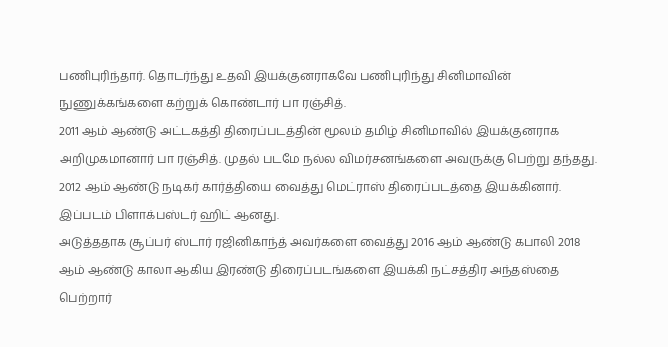பணிபுரிந்தார். தொடர்ந்து உதவி இயக்குனராகவே பணிபுரிந்து சினிமாவின் நுணுக்கங்களை கற்றுக் கொண்டார் பா ரஞ்சித்.
2011 ஆம் ஆண்டு அட்டகத்தி திரைப்படத்தின் மூலம் தமிழ் சினிமாவில் இயக்குனராக அறிமுகமானார் பா ரஞ்சித். முதல் படமே நல்ல விமர்சனங்களை அவருக்கு பெற்று தந்தது. 2012 ஆம் ஆண்டு நடிகர் கார்த்தியை வைத்து மெட்ராஸ் திரைப்படத்தை இயக்கினார். இப்படம் பிளாக்பஸ்டர் ஹிட் ஆனது.
அடுத்ததாக சூப்பர் ஸ்டார் ரஜினிகாந்த் அவர்களை வைத்து 2016 ஆம் ஆண்டு கபாலி 2018 ஆம் ஆண்டு காலா ஆகிய இரண்டு திரைப்படங்களை இயக்கி நட்சத்திர அந்தஸ்தை பெற்றார்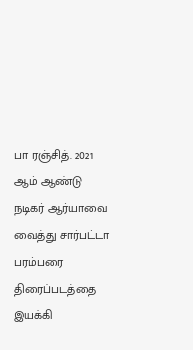பா ரஞ்சித். 2021 ஆம் ஆண்டு நடிகர் ஆர்யாவை வைத்து சார்பட்டா பரம்பரை திரைப்படத்தை இயக்கி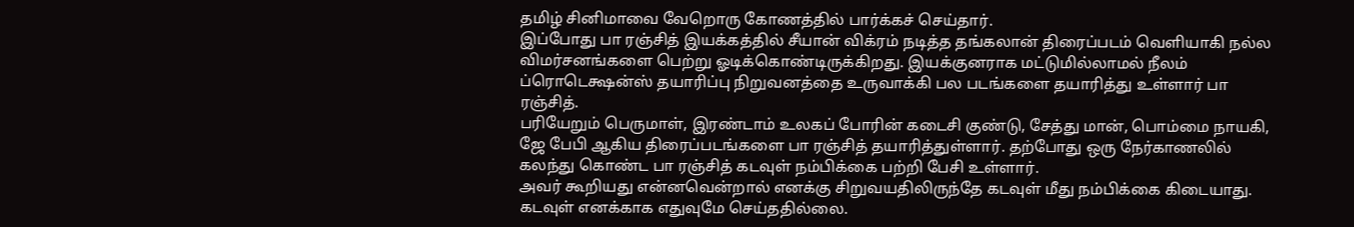தமிழ் சினிமாவை வேறொரு கோணத்தில் பார்க்கச் செய்தார்.
இப்போது பா ரஞ்சித் இயக்கத்தில் சீயான் விக்ரம் நடித்த தங்கலான் திரைப்படம் வெளியாகி நல்ல விமர்சனங்களை பெற்று ஓடிக்கொண்டிருக்கிறது. இயக்குனராக மட்டுமில்லாமல் நீலம் ப்ரொடெக்ஷன்ஸ் தயாரிப்பு நிறுவனத்தை உருவாக்கி பல படங்களை தயாரித்து உள்ளார் பா ரஞ்சித்.
பரியேறும் பெருமாள், இரண்டாம் உலகப் போரின் கடைசி குண்டு, சேத்து மான், பொம்மை நாயகி, ஜே பேபி ஆகிய திரைப்படங்களை பா ரஞ்சித் தயாரித்துள்ளார். தற்போது ஒரு நேர்காணலில் கலந்து கொண்ட பா ரஞ்சித் கடவுள் நம்பிக்கை பற்றி பேசி உள்ளார்.
அவர் கூறியது என்னவென்றால் எனக்கு சிறுவயதிலிருந்தே கடவுள் மீது நம்பிக்கை கிடையாது. கடவுள் எனக்காக எதுவுமே செய்ததில்லை.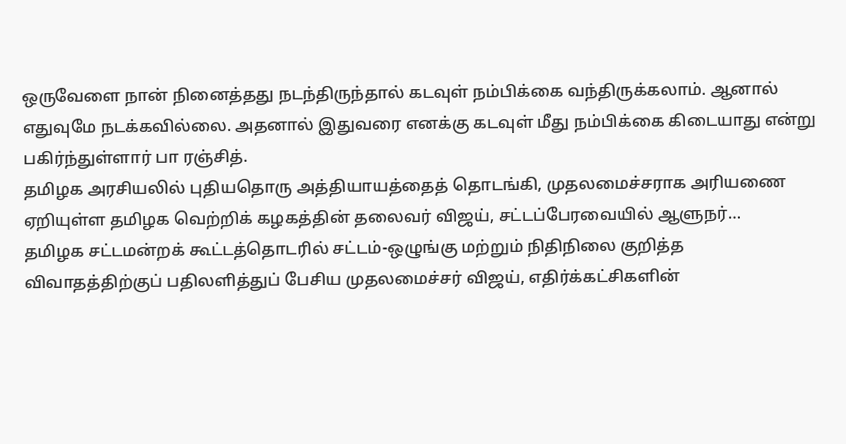ஒருவேளை நான் நினைத்தது நடந்திருந்தால் கடவுள் நம்பிக்கை வந்திருக்கலாம். ஆனால் எதுவுமே நடக்கவில்லை. அதனால் இதுவரை எனக்கு கடவுள் மீது நம்பிக்கை கிடையாது என்று பகிர்ந்துள்ளார் பா ரஞ்சித்.
தமிழக அரசியலில் புதியதொரு அத்தியாயத்தைத் தொடங்கி, முதலமைச்சராக அரியணை ஏறியுள்ள தமிழக வெற்றிக் கழகத்தின் தலைவர் விஜய், சட்டப்பேரவையில் ஆளுநர்…
தமிழக சட்டமன்றக் கூட்டத்தொடரில் சட்டம்-ஒழுங்கு மற்றும் நிதிநிலை குறித்த விவாதத்திற்குப் பதிலளித்துப் பேசிய முதலமைச்சர் விஜய், எதிர்க்கட்சிகளின்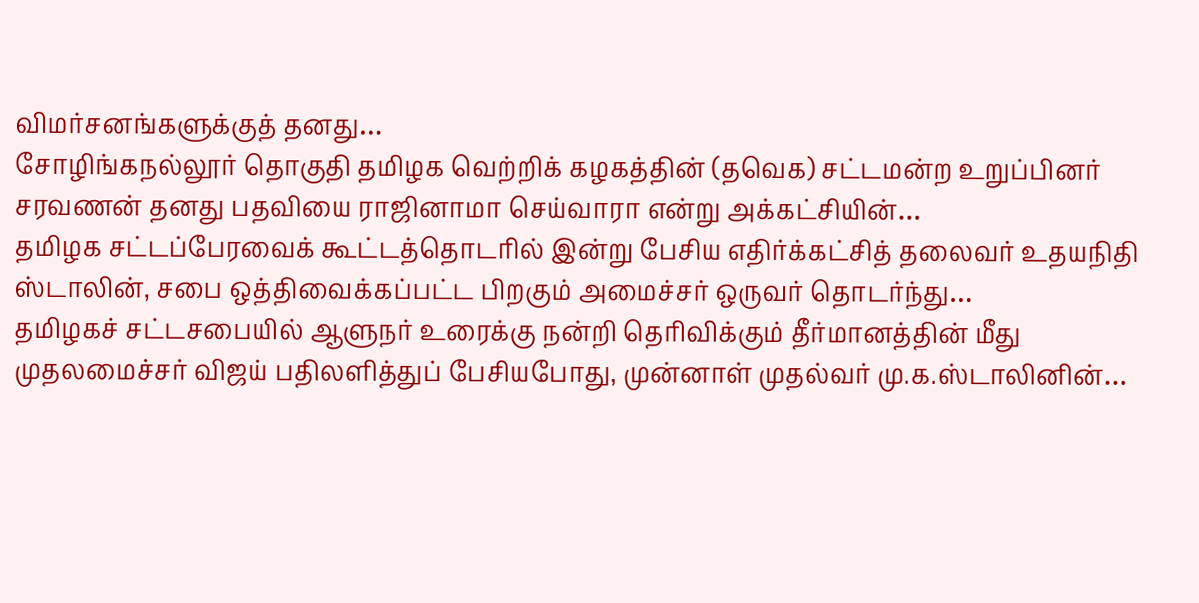விமர்சனங்களுக்குத் தனது…
சோழிங்கநல்லூர் தொகுதி தமிழக வெற்றிக் கழகத்தின் (தவெக) சட்டமன்ற உறுப்பினர் சரவணன் தனது பதவியை ராஜினாமா செய்வாரா என்று அக்கட்சியின்…
தமிழக சட்டப்பேரவைக் கூட்டத்தொடரில் இன்று பேசிய எதிர்க்கட்சித் தலைவர் உதயநிதி ஸ்டாலின், சபை ஒத்திவைக்கப்பட்ட பிறகும் அமைச்சர் ஒருவர் தொடர்ந்து…
தமிழகச் சட்டசபையில் ஆளுநர் உரைக்கு நன்றி தெரிவிக்கும் தீர்மானத்தின் மீது முதலமைச்சர் விஜய் பதிலளித்துப் பேசியபோது, முன்னாள் முதல்வர் மு.க.ஸ்டாலினின்…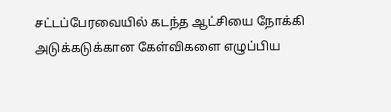சட்டப்பேரவையில் கடந்த ஆட்சியை நோக்கி அடுக்கடுக்கான கேள்விகளை எழுப்பிய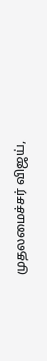முதலமைச்சர் விஜய்,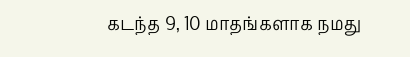கடந்த 9, 10 மாதங்களாக நமது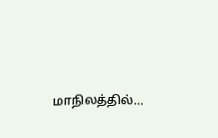மாநிலத்தில்…